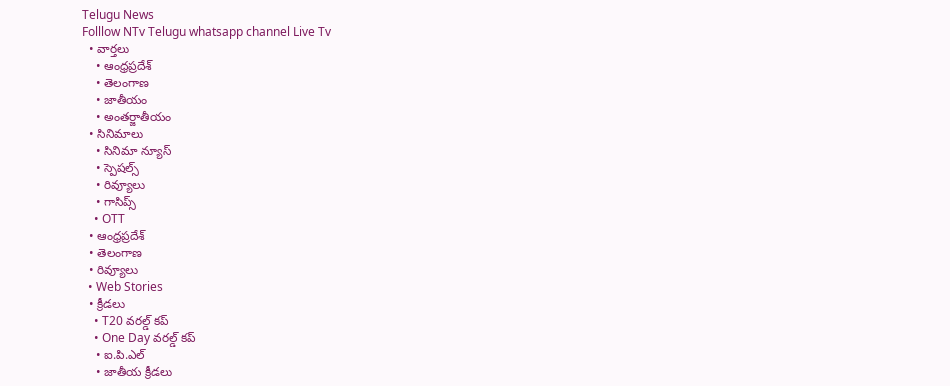Telugu News
Folllow NTv Telugu whatsapp channel Live Tv
  • వార్తలు
    • ఆంధ్రప్రదేశ్
    • తెలంగాణ
    • జాతీయం
    • అంతర్జాతీయం
  • సినిమాలు
    • సినిమా న్యూస్
    • స్పెషల్స్
    • రివ్యూలు
    • గాసిప్స్
    • OTT
  • ఆంధ్రప్రదేశ్
  • తెలంగాణ
  • రివ్యూలు
  • Web Stories
  • క్రీడలు
    • T20 వరల్డ్ కప్
    • One Day వరల్డ్ కప్
    • ఐ.పి.ఎల్
    • జాతీయ క్రీడలు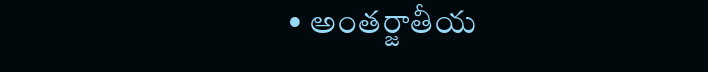• అంతర్జాతీయ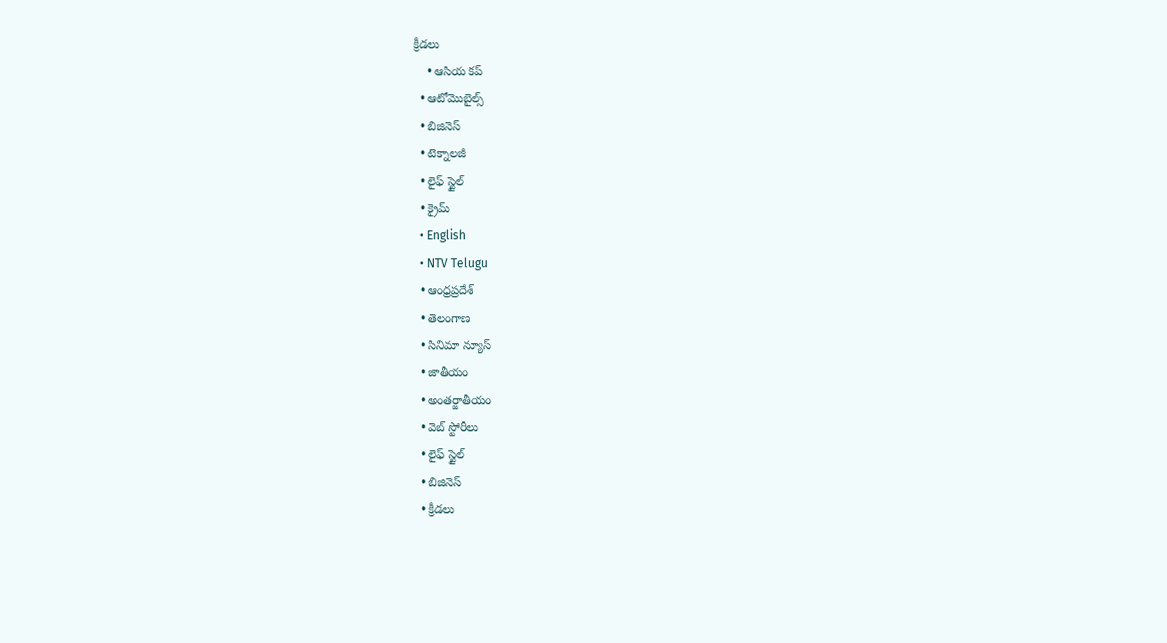క్రీడలు
    • ఆసియ కప్
  • ఆటోమొబైల్స్
  • బిజినెస్‌
  • టెక్నాలజీ
  • లైఫ్ స్టైల్
  • క్రైమ్
  • English
  • NTV Telugu
  • ఆంధ్రప్రదేశ్
  • తెలంగాణ
  • సినిమా న్యూస్
  • జాతీయం
  • అంతర్జాతీయం
  • వెబ్ స్టోరీలు
  • లైఫ్ స్టైల్
  • బిజినెస్‌
  • క్రీడలు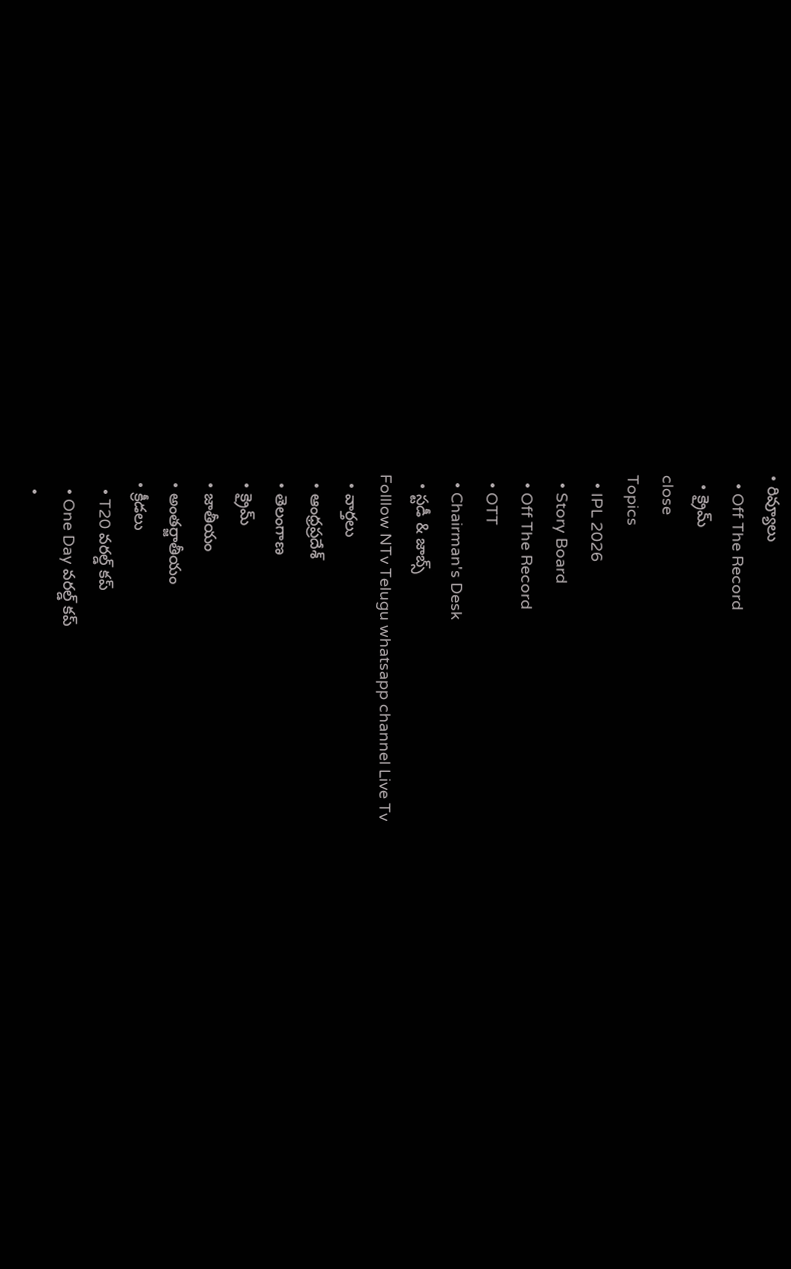• రివ్యూలు
  • Off The Record
  • క్రైమ్
close
Topics
  • IPL 2026
  • Story Board
  • Off The Record
  • OTT
  • Chairman's Desk
  • స్టడీ & జాబ్స్
Folllow NTv Telugu whatsapp channel Live Tv
  • వార్తలు
  • ఆంధ్రప్రదేశ్
  • తెలంగాణ
  • క్రైమ్
  • జాతీయం
  • అంతర్జాతీయం
  • క్రీడలు
    • T20 వరల్డ్ కప్
    • One Day వరల్డ్ కప్
    •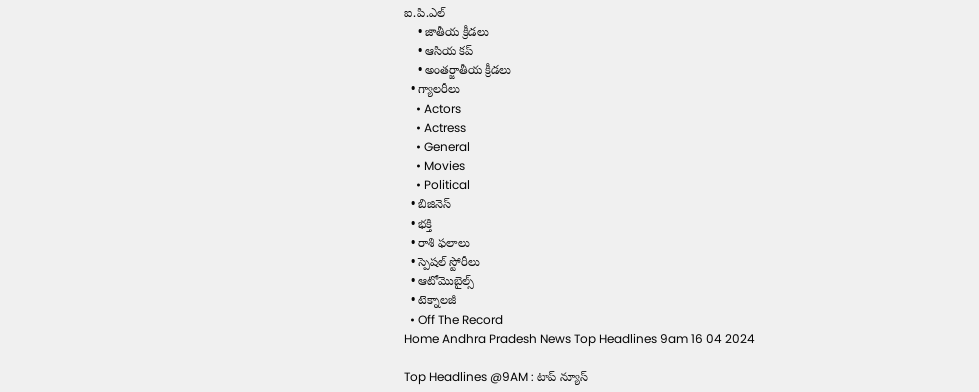ఐ.పి.ఎల్
    • జాతీయ క్రీడలు
    • ఆసియ కప్
    • అంతర్జాతీయ క్రీడలు
  • గ్యాలరీలు
    • Actors
    • Actress
    • General
    • Movies
    • Political
  • బిజినెస్‌
  • భక్తి
  • రాశి ఫలాలు
  • స్పెషల్‌ స్టోరీలు
  • ఆటోమొబైల్స్
  • టెక్నాలజీ
  • Off The Record
Home Andhra Pradesh News Top Headlines 9am 16 04 2024

Top Headlines @9AM : టాప్ న్యూస్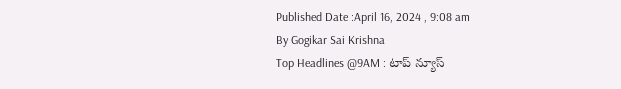Published Date :April 16, 2024 , 9:08 am
By Gogikar Sai Krishna
Top Headlines @9AM : టాప్ న్యూస్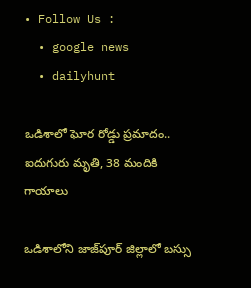• Follow Us :
  • google news
  • dailyhunt

ఒడిశాలో ఘోర రోడ్డు ప్రమాదం.. ఐదుగురు మృతి, 38 మందికి గాయాలు

ఒడిశాలోని జాజ్‌పూర్ జిల్లాలో బస్సు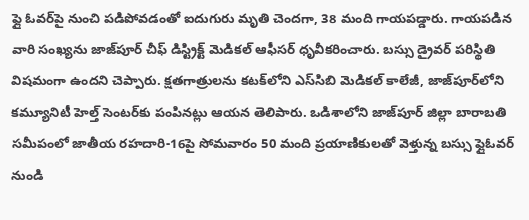ఫ్లై ఓవర్‌పై నుంచి పడిపోవడంతో ఐదుగురు మృతి చెందగా, 38 మంది గాయపడ్డారు. గాయపడిన వారి సంఖ్యను జాజ్‌పూర్ చీఫ్ డిస్ట్రిక్ట్ మెడికల్ ఆఫీసర్ ధృవీకరించారు. బస్సు డ్రైవర్ పరిస్థితి విషమంగా ఉందని చెప్పారు. క్షతగాత్రులను కటక్‌లోని ఎస్‌సిబి మెడికల్ కాలేజీ, జాజ్‌పూర్‌లోని కమ్యూనిటీ హెల్త్ సెంటర్‌కు పంపినట్లు ఆయన తెలిపారు. ఒడిశాలోని జాజ్‌పూర్ జిల్లా బారాబతి సమీపంలో జాతీయ రహదారి-16పై సోమవారం 50 మంది ప్రయాణికులతో వెళ్తున్న బస్సు ఫ్లైఓవర్ నుండి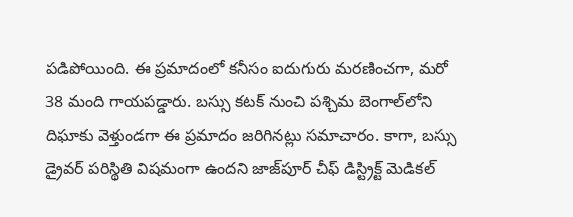పడిపోయింది. ఈ ప్రమాదంలో కనీసం ఐదుగురు మరణించగా, మరో 38 మంది గాయపడ్డారు. బస్సు కటక్ నుంచి పశ్చిమ బెంగాల్‌లోని దిఘాకు వెళ్తుండగా ఈ ప్రమాదం జరిగినట్లు సమాచారం. కాగా, బస్సు డ్రైవర్ పరిస్థితి విషమంగా ఉందని జాజ్‌పూర్ చీఫ్ డిస్ట్రిక్ట్ మెడికల్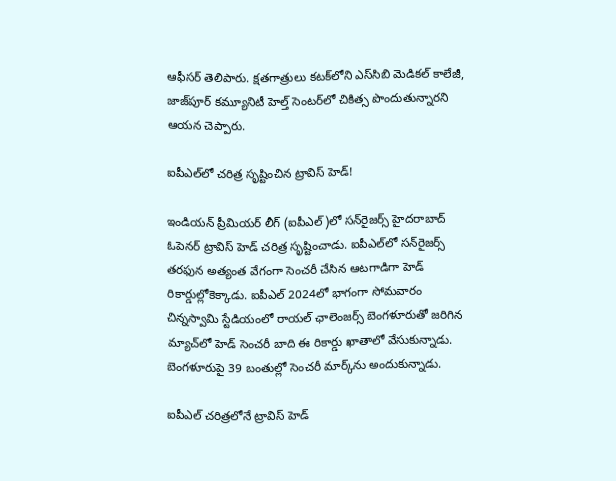ఆఫీసర్ తెలిపారు. క్షతగాత్రులు కటక్‌లోని ఎస్‌సిబి మెడికల్ కాలేజీ, జాజ్‌పూర్ కమ్యూనిటీ హెల్త్ సెంటర్‌లో చికిత్స పొందుతున్నారని ఆయన చెప్పారు.

ఐపీఎల్‌లో చరిత్ర సృష్టించిన ట్రావిస్ హెడ్!

ఇండియన్ ప్రీమియర్ లీగ్ (ఐపీఎల్‌)లో సన్‌రైజర్స్‌ హైదరాబాద్‌ ఓపెనర్‌ ట్రావిస్‌ హెడ్‌ చరిత్ర సృష్టించాడు. ఐపీఎల్‌లో సన్‌రైజర్స్ తరఫున అత్యంత వేగంగా సెంచరీ చేసిన ఆటగాడిగా హెడ్‌ రికార్డుల్లోకెక్కాడు. ఐపీఎల్‌ 2024లో భాగంగా సోమవారం చిన్నస్వామి స్టేడియంలో రాయల్‌ ఛాలెంజర్స్‌ బెంగళూరుతో జరిగిన మ్యాచ్‌లో హెడ్‌ సెంచరీ బాది ఈ రికార్డు ఖాతాలో వేసుకున్నాడు. బెంగళూరుపై 39 బంతుల్లో సెంచరీ మార్క్‌ను అందుకున్నాడు.

ఐపీఎల్ చరిత్రలోనే ట్రావిస్‌ హెడ్‌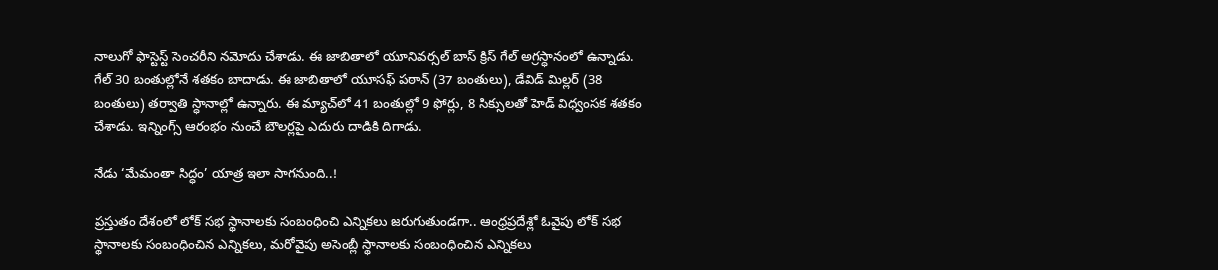నాలుగో ఫాస్టెస్ట్ సెంచరీని నమోదు చేశాడు. ఈ జాబితాలో యూనివర్సల్‌ బాస్‌ క్రిస్ గేల్ అగ్రస్ధానంలో ఉన్నాడు. గేల్ 30 బంతుల్లోనే శతకం బాదాడు. ఈ జాబితాలో యూసఫ్ పఠాన్ (37 బంతులు), డేవిడ్ మిల్లర్ (38 బంతులు) తర్వాతి స్ధానాల్లో ఉన్నారు. ఈ మ్యాచ్‌లో 41 బంతుల్లో 9 ఫోర్లు, 8 సిక్సులతో హెడ్‌ విధ్వంసక శతకం చేశాడు. ఇన్నింగ్స్ ఆరంభం నుంచే బౌలర్లపై ఎదురు దాడికి దిగాడు.

నేడు ‘మేమంతా సిద్ధం’ యాత్ర ఇలా సాగనుంది..!

ప్రస్తుతం దేశంలో లోక్ సభ స్థానాలకు సంబంధించి ఎన్నికలు జరుగుతుండగా.. ఆంధ్రప్రదేశ్లో ఓవైపు లోక్ సభ స్థానాలకు సంబంధించిన ఎన్నికలు, మరోవైపు అసెంబ్లీ స్థానాలకు సంబంధించిన ఎన్నికలు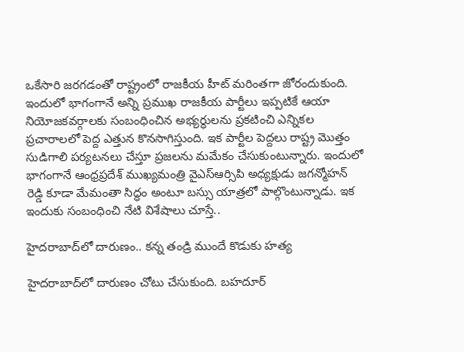ఒకేసారి జరగడంతో రాష్ట్రంలో రాజకీయ హీట్ మరింతగా జోరందుకుంది. ఇందులో భాగంగానే అన్ని ప్రముఖ రాజకీయ పార్టీలు ఇప్పటికే ఆయా నియోజకవర్గాలకు సంబంధించిన అభ్యర్థులను ప్రకటించి ఎన్నికల ప్రచారాలలో పెద్ద ఎత్తున కొనసాగిస్తుంది. ఇక పార్టీల పెద్దలు రాష్ట్ర మొత్తం సుడిగాలి పర్యటనలు చేస్తూ ప్రజలను మమేకం చేసుకుంటున్నారు. ఇందులో భాగంగానే ఆంధ్రప్రదేశ్ ముఖ్యమంత్రి వైఎస్ఆర్సిపి అధ్యక్షుడు జగన్మోహన్ రెడ్డి కూడా మేమంతా సిద్ధం అంటూ బస్సు యాత్రలో పాల్గొంటున్నాడు. ఇక ఇందుకు సంబంధించి నేటి విశేషాలు చూస్తే..

హైదరాబాద్‌లో దారుణం.. కన్న తండ్రి ముందే కొడుకు హత్య

హైదరాబాద్‌లో దారుణం చోటు చేసుకుంది. బహదూర్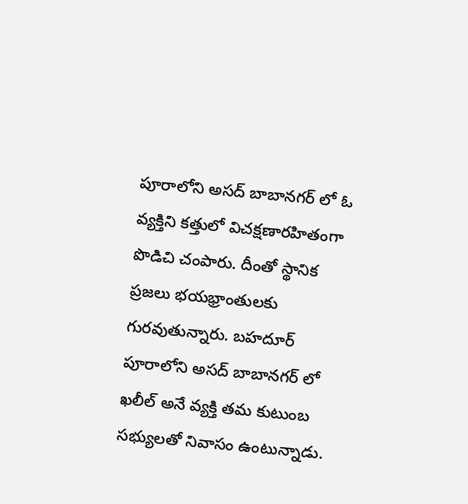పూరాలోని అసద్ బాబానగర్ లో ఓ వ్యక్తిని కత్తులో విచక్షణారహితంగా పొడిచి చంపారు. దీంతో స్థానిక ప్రజలు భయభ్రాంతులకు గురవుతున్నారు. బహదూర్ పూరాలోని అసద్ బాబానగర్ లో ఖలీల్ అనే వ్యక్తి తమ కుటుంబ సభ్యులతో నివాసం ఉంటున్నాడు.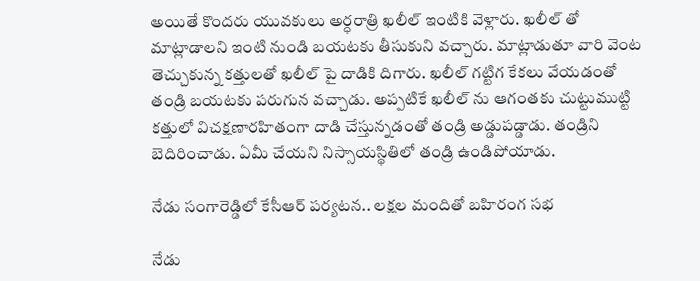అయితే కొందరు యువకులు అర్ధరాత్రి ఖలీల్ ఇంటికి వెళ్లారు. ఖలీల్ తో మాట్లాడాలని ఇంటి నుండి బయటకు తీసుకుని వచ్చారు. మాట్లాడుతూ వారి వెంట తెచ్చుకున్న కత్తులతో ఖలీల్ పై దాడికి దిగారు. ఖలీల్ గట్టిగ కేకలు వేయడంతో తండ్రి బయటకు పరుగున వచ్చాడు. అప్పటికే ఖలీల్ ను ఆగంతకు చుట్టుముట్టి కత్తులో విచక్షణారహితంగా దాడి చేస్తున్నడంతో తండ్రి అడ్డుపడ్డాడు. తండ్రిని బెదిరించాడు. ఏమీ చేయని నిస్సాయస్థితిలో తండ్రి ఉండిపోయాడు.

నేడు సంగారెడ్డిలో కేసీఆర్ పర్యటన.. లక్షల మందితో బహిరంగ సభ

నేడు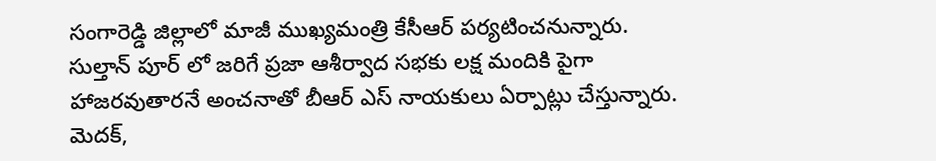సంగారెడ్డి జిల్లాలో మాజీ ముఖ్యమంత్రి కేసీఆర్ పర్యటించనున్నారు. సుల్తాన్ పూర్ లో జరిగే ప్రజా ఆశీర్వాద సభకు లక్ష మందికి పైగా హాజరవుతారనే అంచనాతో బీఆర్ ఎస్ నాయకులు ఏర్పాట్లు చేస్తున్నారు. మెదక్,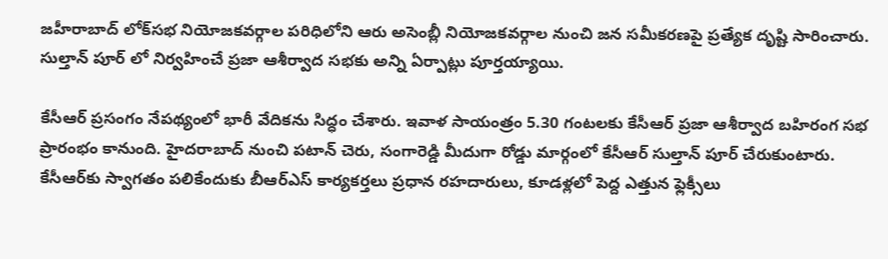జహీరాబాద్ లోక్‌సభ నియోజకవర్గాల పరిధిలోని ఆరు అసెంబ్లీ నియోజకవర్గాల నుంచి జన సమీకరణపై ప్రత్యేక దృష్టి సారించారు. సుల్తాన్ పూర్ లో నిర్వహించే ప్రజా ఆశీర్వాద సభకు అన్ని ఏర్పాట్లు పూర్తయ్యాయి.

కేసీఆర్ ప్రసంగం నేపథ్యంలో భారీ వేదికను సిద్ధం చేశారు. ఇవాళ సాయంత్రం 5.30 గంటలకు కేసీఆర్ ప్రజా ఆశీర్వాద బహిరంగ సభ ప్రారంభం కానుంది. హైదరాబాద్ నుంచి పటాన్ చెరు, సంగారెడ్డి మీదుగా రోడ్డు మార్గంలో కేసీఆర్ సుల్తాన్ పూర్ చేరుకుంటారు. కేసీఆర్‌కు స్వాగతం పలికేందుకు బీఆర్‌ఎస్ కార్యకర్తలు ప్రధాన రహదారులు, కూడళ్లలో పెద్ద ఎత్తున ఫ్లెక్సీలు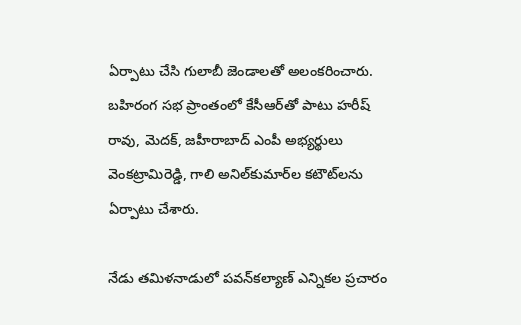ఏర్పాటు చేసి గులాబీ జెండాలతో అలంకరించారు. బహిరంగ సభ ప్రాంతంలో కేసీఆర్‌తో పాటు హరీష్ రావు, మెదక్, జహీరాబాద్ ఎంపీ అభ్యర్థులు వెంకట్రామిరెడ్డి, గాలి అనిల్‌కుమార్‌ల కటౌట్‌లను ఏర్పాటు చేశారు.

నేడు తమిళనాడులో పవన్‌కల్యాణ్‌ ఎన్నికల ప్రచారం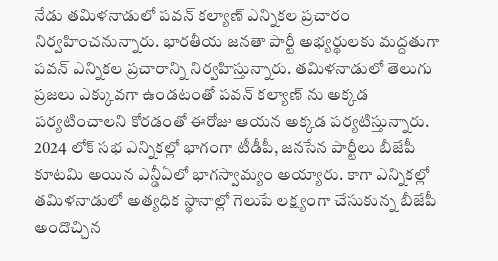నేడు తమిళనాడులో పవన్ కల్యాణ్ ఎన్నికల ప్రచారం నిర్వహించనున్నారు. భారతీయ జనతా పార్టీ అభ్యర్థులకు మద్దతుగా పవన్ ఎన్నికల ప్రచారాన్ని నిర్వహిస్తున్నారు. తమిళనాడులో తెలుగు ప్రజలు ఎక్కువగా ఉండటంతో పవన్ కల్యాణ్ ను అక్కడ పర్యటించాలని కోరడంతో ఈరోజు ఆయన అక్కడ పర్యటిస్తున్నారు. 2024 లోక్ సభ ఎన్నికల్లో భాగంగా టీడీపీ, జనసేన పార్టీలు బీజేపీ కూటమి అయిన ఎన్డీఏలో భాగస్వామ్యం అయ్యారు. కాగా ఎన్నికల్లో తమిళనాడులో అత్యధిక స్థానాల్లో గెలుపే లక్ష్యంగా చేసుకున్న బీజేపీ అందొచ్చిన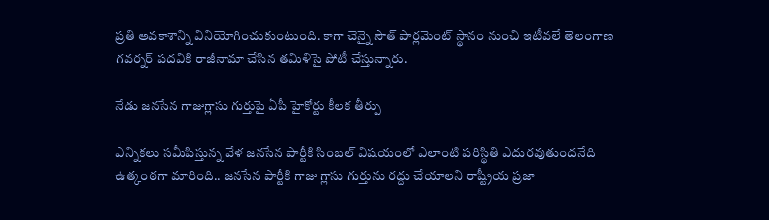ప్రతి అవకాశాన్ని వినియోగించుకుంటుంది. కాగా చెన్నై సౌత్ పార్లమెంట్ స్థానం నుంచి ఇటీవలే తెలంగాణ గవర్నర్ పదవికి రాజీనామా చేసిన తమిళిసై పోటీ చేస్తున్నారు.

నేడు జనసేన గాజుగ్లాసు గుర్తుపై ఏపీ హైకోర్టు కీలక తీర్పు

ఎన్నికలు సమీపిస్తున్న వేళ జనసేన పార్టీకి సింబల్‌ విషయంలో ఎలాంటి పరిస్థితి ఎదురవుతుందనేది ఉత్కంఠగా మారింది.. జనసేన పార్టీకి గాజు గ్లాసు గుర్తును రద్దు చేయాలని రాష్ట్రీయ ప్రజా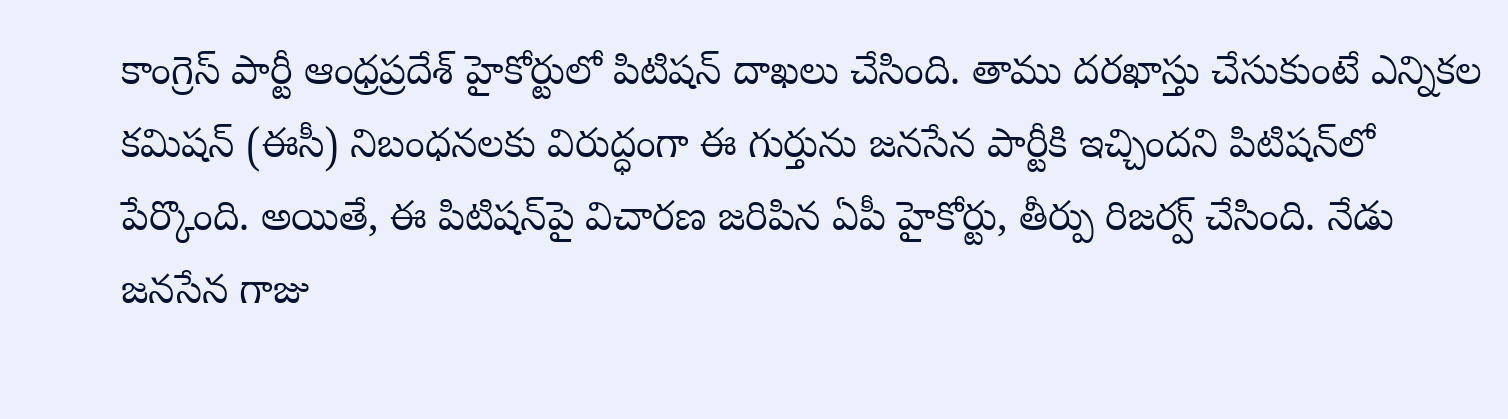కాంగ్రెస్ పార్టీ ఆంధ్రప్రదేశ్‌ హైకోర్టులో పిటిషన్ దాఖలు చేసింది. తాము దరఖాస్తు చేసుకుంటే ఎన్నికల కమిషన్‌ (ఈసీ) నిబంధనలకు విరుద్ధంగా ఈ గుర్తును జనసేన పార్టీకి ఇచ్చిందని పిటిషన్‌లో పేర్కొంది. అయితే, ఈ పిటిషన్‌పై విచారణ జరిపిన ఏపీ హైకోర్టు, తీర్పు రిజర్వ్ చేసింది. నేడు జనసేన గాజు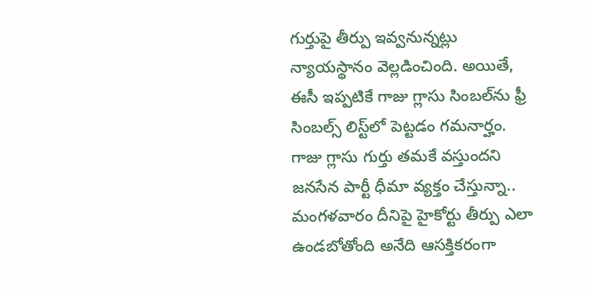గుర్తుపై తీర్పు ఇవ్వనున్నట్లు న్యాయస్థానం వెల్లడించింది. అయితే, ఈసీ ఇప్పటికే గాజు గ్లాసు సింబల్‌ను ఫ్రీ సింబల్స్ లిస్ట్‌లో పెట్టడం గమనార్హం. గాజు గ్లాసు గుర్తు తమకే వస్తుందని జనసేన పార్టీ ధీమా వ్యక్తం చేస్తున్నా.. మంగళవారం దీనిపై హైకోర్టు తీర్పు ఎలా ఉండబోతోంది అనేది ఆసక్తికరంగా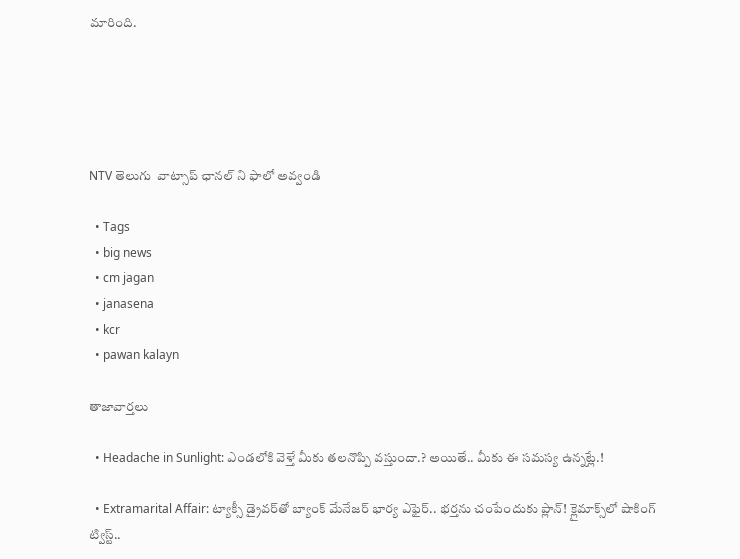మారింది.





NTV తెలుగు  వాట్సాప్ ఛానల్ ని ఫాలో అవ్వండి

  • Tags
  • big news
  • cm jagan
  • janasena
  • kcr
  • pawan kalayn

తాజావార్తలు

  • Headache in Sunlight: ఎండలోకి వెళ్తే మీకు తలనొప్పి వస్తుందా.? అయితే.. మీకు ఈ సమస్య ఉన్నట్లే.!

  • Extramarital Affair: ట్యాక్సీ డ్రైవర్‌తో బ్యాంక్ మేనేజర్ భార్య ఎఫైర్.. భర్తను చంపేందుకు ప్లాన్! క్లైమాక్స్‌లో షాకింగ్ ట్విస్ట్..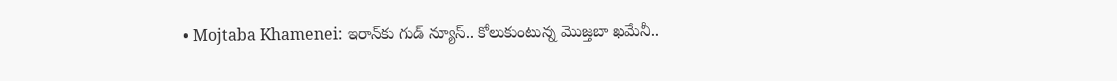• Mojtaba Khamenei: ఇరాన్‌కు గుడ్ న్యూస్.. కోలుకుంటున్న మొజ్తబా ఖమేనీ..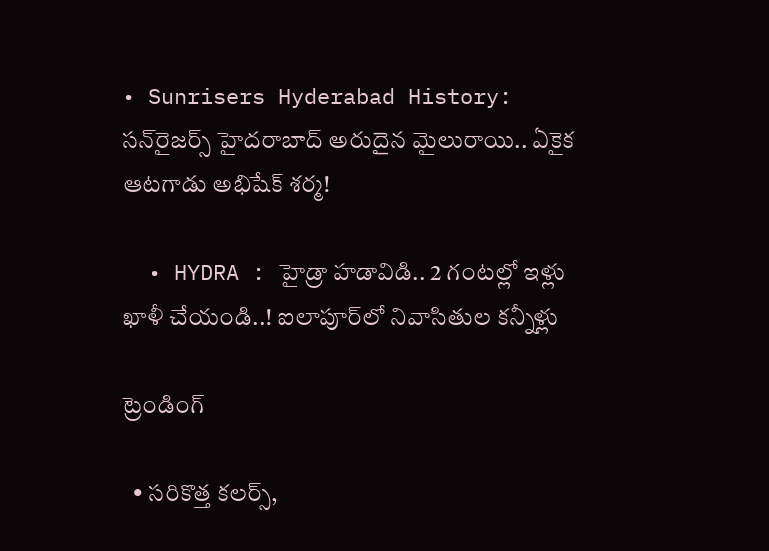• Sunrisers Hyderabad History: సన్‌రైజర్స్ హైదరాబాద్ అరుదైన మైలురాయి.. ఏకైక ఆటగాడు అభిషేక్ శర్మ!

  • HYDRA : హైడ్రా హడావిడి.. 2 గంటల్లో ఇళ్లు ఖాళీ చేయండి..! ఐలాపూర్‌లో నివాసితుల కన్నీళ్లు

ట్రెండింగ్‌

  • సరికొత్త కలర్స్,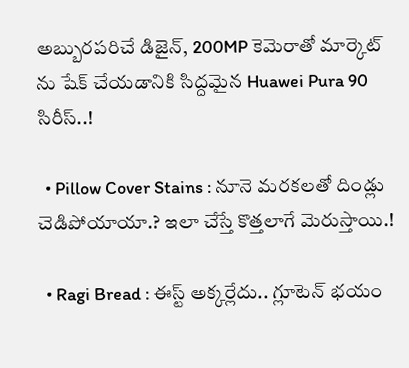అబ్బురపరిచే డిజైన్, 200MP కెమెరాతో మార్కెట్ ను షేక్ చేయడానికి సిద్దమైన Huawei Pura 90 సిరీస్..!

  • Pillow Cover Stains : నూనె మరకలతో దిండ్లు చెడిపోయాయా.? ఇలా చేస్తే కొత్తలాగే మెరుస్తాయి.!

  • Ragi Bread : ఈస్ట్ అక్కర్లేదు.. గ్లూటెన్ భయం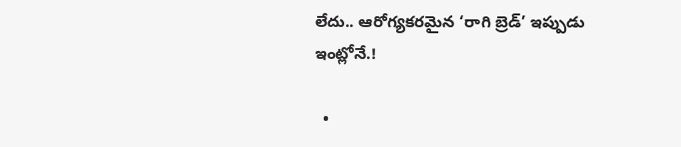లేదు.. ఆరోగ్యకరమైన ‘రాగి బ్రెడ్’ ఇప్పుడు ఇంట్లోనే.!

  •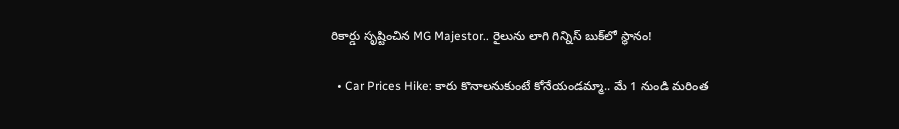రికార్డు సృష్టించిన MG Majestor.. రైలును లాగి గిన్నిస్ బుక్‌లో స్థానం!

  • Car Prices Hike: కారు కొనాలనుకుంటే కోనేయండమ్మా.. మే 1 నుండి మరింత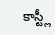కాస్ట్లీ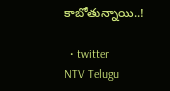కాబోతున్నాయి..!

  • twitter
NTV Telugu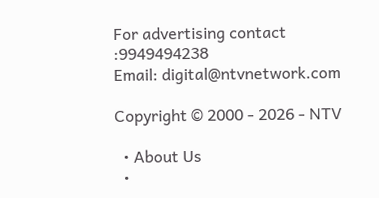For advertising contact :9949494238
Email: digital@ntvnetwork.com

Copyright © 2000 - 2026 - NTV

  • About Us
  •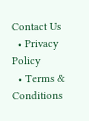Contact Us
  • Privacy Policy
  • Terms & Conditions